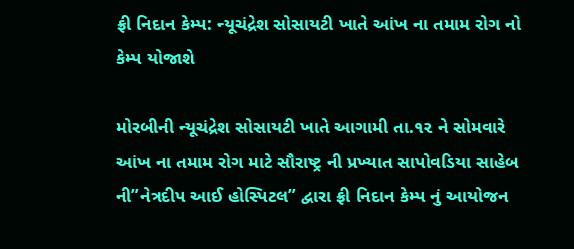ફ્રી નિદાન કેમ્પ: ન્યૂચંદ્રેશ સોસાયટી ખાતે આંખ ના તમામ રોગ નો કેમ્પ યોજાશે

મોરબીની ન્યૂચંદ્રેશ સોસાયટી ખાતે આગામી તા.૧૨ ને સોમવારે આંખ ના તમામ રોગ માટે સૌરાષ્ટ્ર ની પ્રખ્યાત સાપોવડિયા સાહેબ ની”નેત્રદીપ આઈ હોસ્પિટલ” દ્વારા ફ્રી નિદાન કેમ્પ નું આયોજન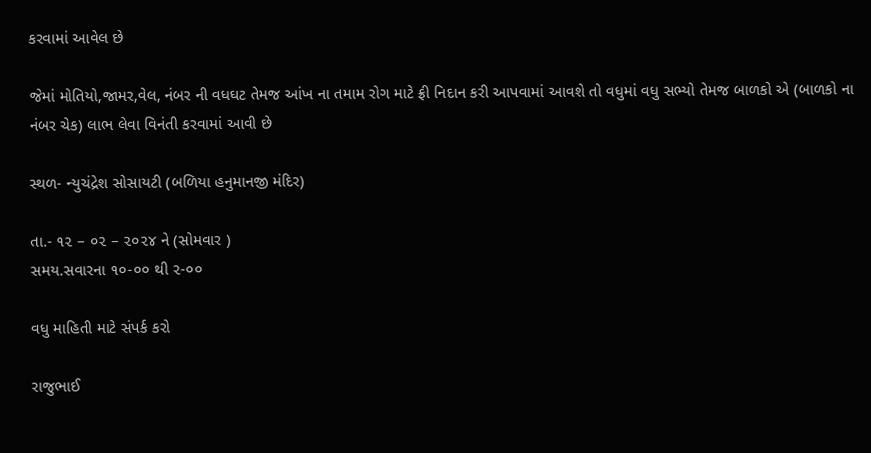કરવામાં આવેલ છે

જેમાં મોતિયો,જામર,વેલ, નંબર ની વધઘટ તેમજ આંખ ના તમામ રોગ માટે ફ્રી નિદાન કરી આપવામાં આવશે તો વધુમાં વધુ સભ્યો તેમજ બાળકો એ (બાળકો ના નંબર ચેક) લાભ લેવા વિનંતી કરવામાં આવી છે

સ્થળ- ન્યુચંદ્રેશ સોસાયટી (બળિયા હનુમાનજી મંદિર)

તા.- ૧૨ – ૦૨ – ૨૦૨૪ ને (સોમવાર )
સમય.સવારના ૧૦-૦૦ થી ૨-૦૦

વધુ માહિતી માટે સંપર્ક કરો

રાજુભાઈ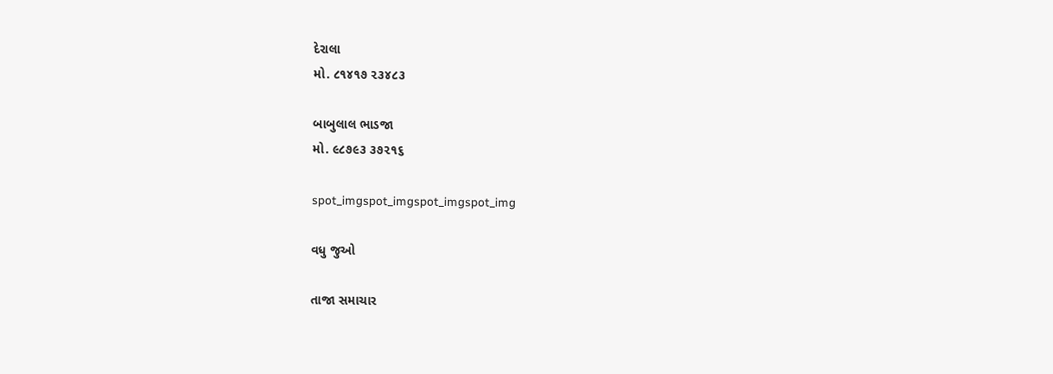દેરાલા
મો. ૮૧૪૧૭ ૨૩૪૮૩

બાબુલાલ ભાડજા
મો. ૯૮૭૯૩ ૩૭૨૧૬

spot_imgspot_imgspot_imgspot_img

વધુ જુઓ

તાજા સમાચાર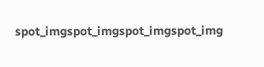spot_imgspot_imgspot_imgspot_img